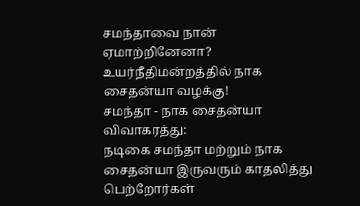சமந்தாவை நான் ஏமாற்றினேனா? உயர்நீதிமன்றத்தில் நாக சைதன்யா வழக்கு!
சமந்தா - நாக சைதன்யா விவாகரத்து:
நடிகை சமந்தா மற்றும் நாக சைதன்யா இருவரும் காதலித்து பெற்றோர்கள்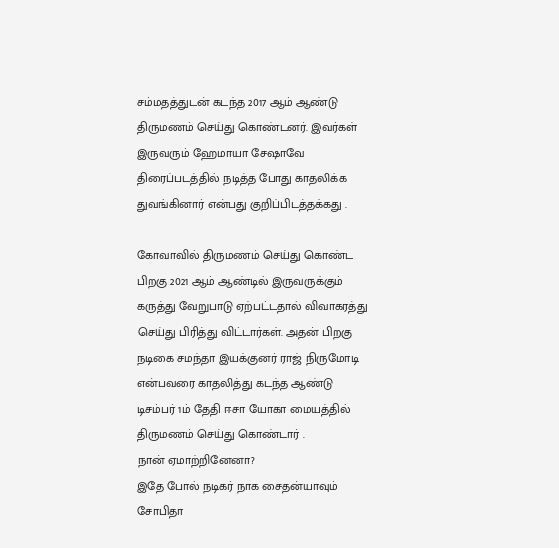சம்மதத்துடன் கடந்த 2017 ஆம் ஆண்டு திருமணம் செய்து கொண்டனர். இவர்கள் இருவரும் ஹேமாயா சேஷாவே திரைப்படத்தில் நடித்த போது காதலிக்க துவங்கினார் என்பது குறிப்பிடத்தக்கது .

கோவாவில் திருமணம் செய்து கொண்ட பிறகு 2021 ஆம் ஆண்டில் இருவருக்கும் கருத்து வேறுபாடு ஏற்பட்டதால் விவாகரத்து செய்து பிரித்து விட்டார்கள். அதன் பிறகு நடிகை சமந்தா இயக்குனர் ராஜ் நிருமோடி என்பவரை காதலித்து கடந்த ஆண்டு டிசம்பர் 1ம் தேதி ஈசா யோகா மையத்தில் திருமணம் செய்து கொண்டார் .
நான் ஏமாற்றினேனா?
இதே போல் நடிகர் நாக சைதன்யாவும் சோபிதா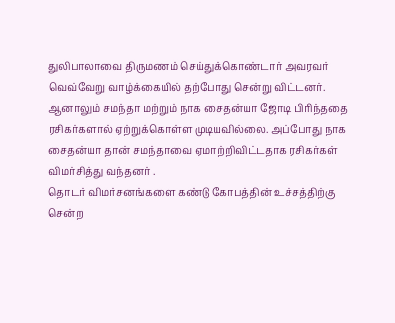துலிபாலாவை திருமணம் செய்துக்கொண்டார் அவரவர் வெவ்வேறு வாழ்க்கையில் தற்போது சென்று விட்டனர். ஆனாலும் சமந்தா மற்றும் நாக சைதன்யா ஜோடி பிரிந்ததை ரசிகர்களால் ஏற்றுக்கொள்ள முடியவில்லை. அப்போது நாக சைதன்யா தான் சமந்தாவை ஏமாற்றிவிட்டதாக ரசிகர்கள் விமர்சித்து வந்தனர் .
தொடர் விமர்சனங்களை கண்டு கோபத்தின் உச்சத்திற்கு சென்ற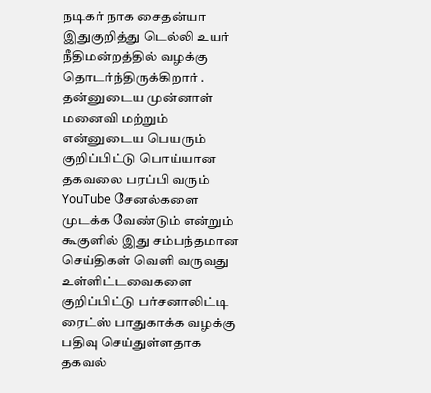நடிகர் நாக சைதன்யா இதுகுறித்து டெல்லி உயர் நீதிமன்றத்தில் வழக்கு தொடர்ந்திருக்கிறார் . தன்னுடைய முன்னாள் மனைவி மற்றும் என்னுடைய பெயரும் குறிப்பிட்டு பொய்யான தகவலை பரப்பி வரும் YouTube சேனல்களை முடக்க வேண்டும் என்றும் கூகுளில் இது சம்பந்தமான செய்திகள் வெளி வருவது உள்ளிட்டவைகளை குறிப்பிட்டு பர்சனாலிட்டி ரைட்ஸ் பாதுகாக்க வழக்கு பதிவு செய்துள்ளதாக தகவல்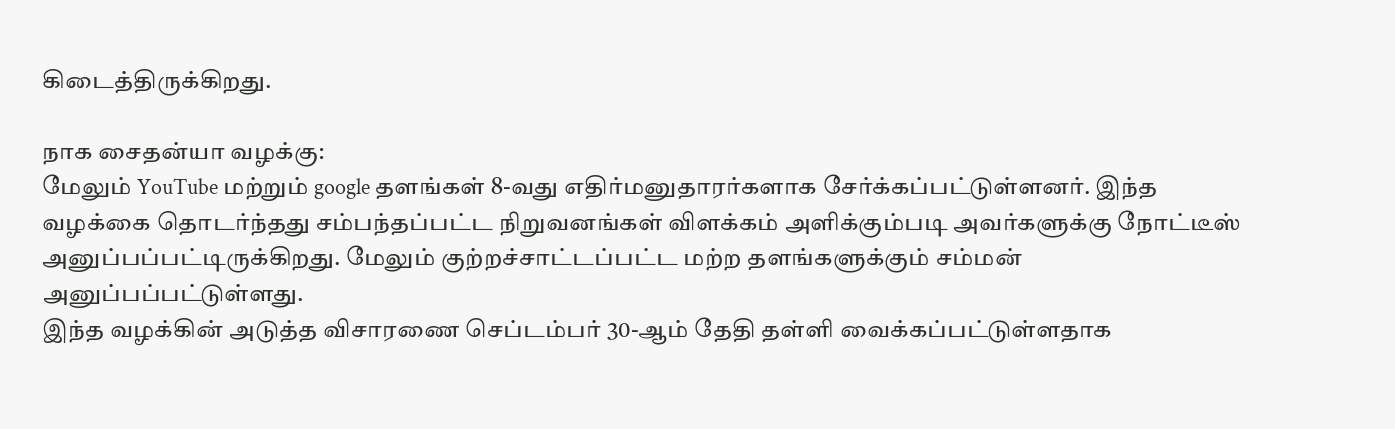கிடைத்திருக்கிறது.

நாக சைதன்யா வழக்கு:
மேலும் YouTube மற்றும் google தளங்கள் 8-வது எதிர்மனுதாரர்களாக சேர்க்கப்பட்டுள்ளனர். இந்த வழக்கை தொடர்ந்தது சம்பந்தப்பட்ட நிறுவனங்கள் விளக்கம் அளிக்கும்படி அவர்களுக்கு நோட்டீஸ் அனுப்பப்பட்டிருக்கிறது. மேலும் குற்றச்சாட்டப்பட்ட மற்ற தளங்களுக்கும் சம்மன் அனுப்பப்பட்டுள்ளது.
இந்த வழக்கின் அடுத்த விசாரணை செப்டம்பர் 30-ஆம் தேதி தள்ளி வைக்கப்பட்டுள்ளதாக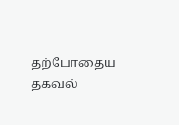தற்போதைய தகவல்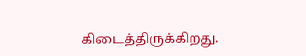கிடைத்திருக்கிறது.